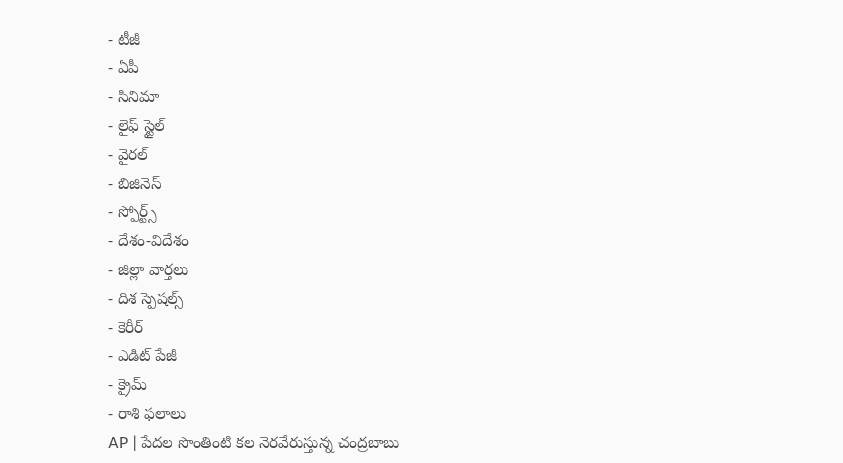- టీజీ
- ఏపీ
- సినిమా
- లైఫ్ స్టైల్
- వైరల్
- బిజినెస్
- స్పోర్ట్స్
- దేశం-విదేశం
- జిల్లా వార్తలు
- దిశ స్పెషల్స్
- కెరీర్
- ఎడిట్ పేజీ
- క్రైమ్
- రాశి ఫలాలు
AP | పేదల సొంతింటి కల నెరవేరుస్తున్న చంద్రబాబు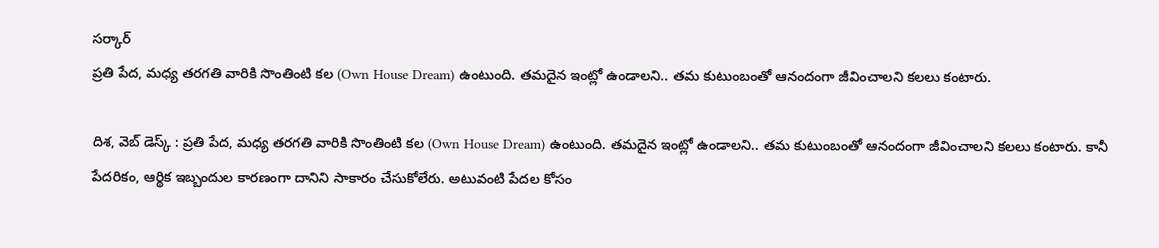సర్కార్
ప్రతి పేద, మధ్య తరగతి వారికి సొంతింటి కల (Own House Dream) ఉంటుంది. తమదైన ఇంట్లో ఉండాలని.. తమ కుటుంబంతో ఆనందంగా జీవించాలని కలలు కంటారు.

దిశ, వెబ్ డెస్క్ : ప్రతి పేద, మధ్య తరగతి వారికి సొంతింటి కల (Own House Dream) ఉంటుంది. తమదైన ఇంట్లో ఉండాలని.. తమ కుటుంబంతో ఆనందంగా జీవించాలని కలలు కంటారు. కానీ పేదరికం, ఆర్థిక ఇబ్బందుల కారణంగా దానిని సాకారం చేసుకోలేరు. అటువంటి పేదల కోసం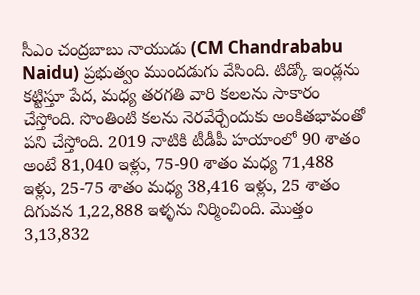సీఎం చంద్రబాబు నాయుడు (CM Chandrababu Naidu) ప్రభుత్వం ముందడుగు వేసింది. టిడ్కో ఇండ్లను కట్టిస్తూ పేద, మధ్య తరగతి వారి కలలను సాకారం చేస్తోంది. సొంతింటి కలను నెరవేర్చేందుకు అంకితభావంతో పని చేస్తోంది. 2019 నాటికి టీడీపీ హయాంలో 90 శాతం అంటే 81,040 ఇళ్లు, 75-90 శాతం మధ్య 71,488 ఇళ్లు, 25-75 శాతం మధ్య 38,416 ఇళ్లు, 25 శాతం దిగువన 1,22,888 ఇళ్ళను నిర్మించింది. మొత్తం 3,13,832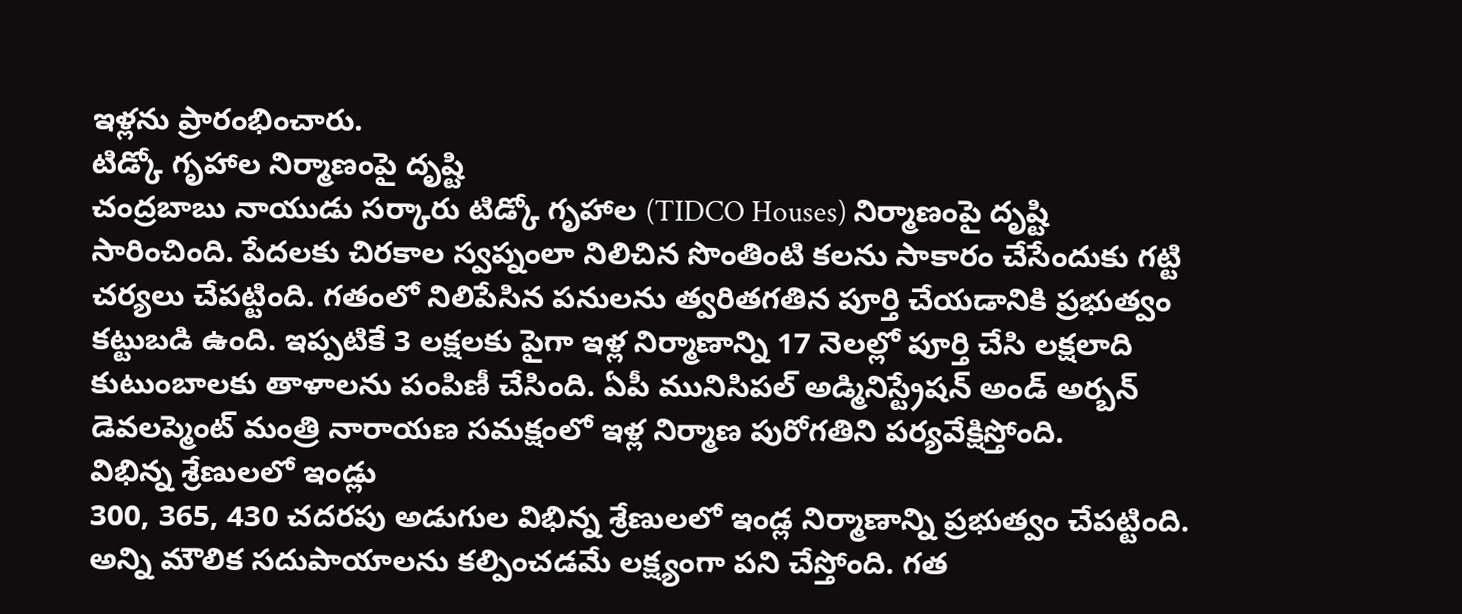ఇళ్లను ప్రారంభించారు.
టిడ్కో గృహాల నిర్మాణంపై దృష్టి
చంద్రబాబు నాయుడు సర్కారు టిడ్కో గృహాల (TIDCO Houses) నిర్మాణంపై దృష్టి సారించింది. పేదలకు చిరకాల స్వప్నంలా నిలిచిన సొంతింటి కలను సాకారం చేసేందుకు గట్టి చర్యలు చేపట్టింది. గతంలో నిలిపేసిన పనులను త్వరితగతిన పూర్తి చేయడానికి ప్రభుత్వం కట్టుబడి ఉంది. ఇప్పటికే 3 లక్షలకు పైగా ఇళ్ల నిర్మాణాన్ని 17 నెలల్లో పూర్తి చేసి లక్షలాది కుటుంబాలకు తాళాలను పంపిణీ చేసింది. ఏపీ మునిసిపల్ అడ్మినిస్ట్రేషన్ అండ్ అర్బన్ డెవలప్మెంట్ మంత్రి నారాయణ సమక్షంలో ఇళ్ల నిర్మాణ పురోగతిని పర్యవేక్షిస్తోంది.
విభిన్న శ్రేణులలో ఇండ్లు
300, 365, 430 చదరపు అడుగుల విభిన్న శ్రేణులలో ఇండ్ల నిర్మాణాన్ని ప్రభుత్వం చేపట్టింది. అన్ని మౌలిక సదుపాయాలను కల్పించడమే లక్ష్యంగా పని చేస్తోంది. గత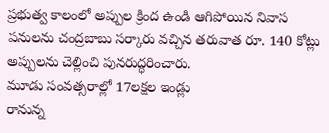ప్రభుత్వ కాలంలో అప్పుల క్రింద ఉండి ఆగిపోయిన నివాస పనులను చంద్రబాబు సర్కారు వచ్చిన తరువాత రూ. 140 కోట్లు అప్పులను చెల్లించి పునరుద్ధరించారు.
మూడు సంవత్సరాల్లో 17లక్షల ఇండ్లు
రానున్న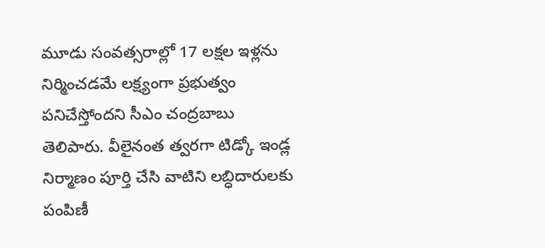మూడు సంవత్సరాల్లో 17 లక్షల ఇళ్లను నిర్మించడమే లక్ష్యంగా ప్రభుత్వం పనిచేస్తోందని సీఎం చంద్రబాబు తెలిపారు. వీలైనంత త్వరగా టిడ్కో ఇండ్ల నిర్మాణం పూర్తి చేసి వాటిని లబ్ధిదారులకు పంపిణీ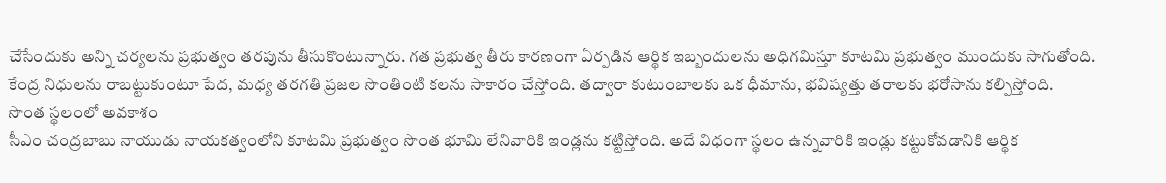చేసేందుకు అన్ని చర్యలను ప్రభుత్వం తరపును తీసుకొంటున్నారు. గత ప్రభుత్వ తీరు కారణంగా ఏర్పడిన ఆర్థిక ఇబ్బందులను అధిగమిస్తూ కూటమి ప్రభుత్వం ముందుకు సాగుతోంది. కేంద్ర నిధులను రాబట్టుకుంటూ పేద, మధ్య తరగతి ప్రజల సొంతింటి కలను సాకారం చేస్తోంది. తద్వారా కుటుంబాలకు ఒక ధీమాను, భవిష్యత్తు తరాలకు భరోసాను కల్పిస్తోంది.
సొంత స్థలంలో అవకాశం
సీఎం చంద్రబాబు నాయుడు నాయకత్వంలోని కూటమి ప్రభుత్వం సొంత భూమి లేనివారికి ఇండ్లను కట్టిస్తోంది. అదే విధంగా స్థలం ఉన్నవారికి ఇండ్లు కట్టుకోవడానికి ఆర్థిక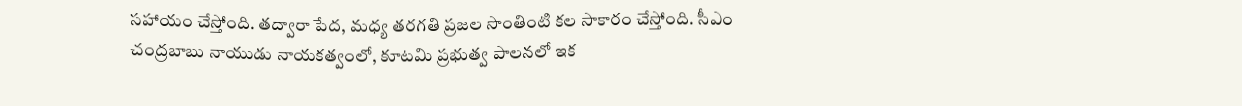సహాయం చేస్తోంది. తద్వారా పేద, మధ్య తరగతి ప్రజల సొంతింటి కల సాకారం చేస్తోంది. సీఎం చంద్రబాబు నాయుడు నాయకత్వంలో, కూటమి ప్రభుత్వ పాలనలో ఇక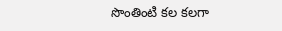సొంతింటి కల కలగా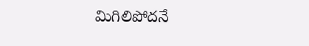మిగిలిపోదనే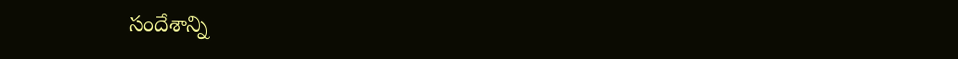సందేశాన్ని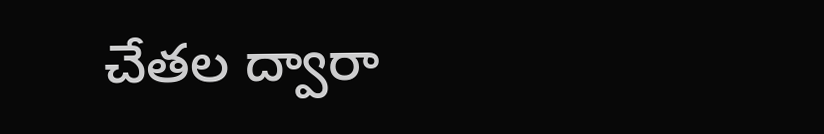చేతల ద్వారా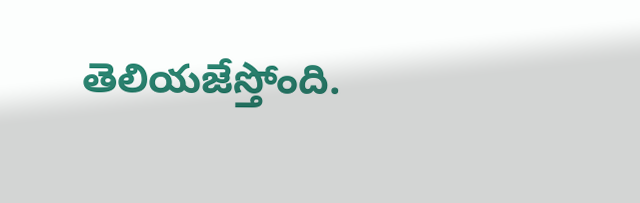తెలియజేస్తోంది.